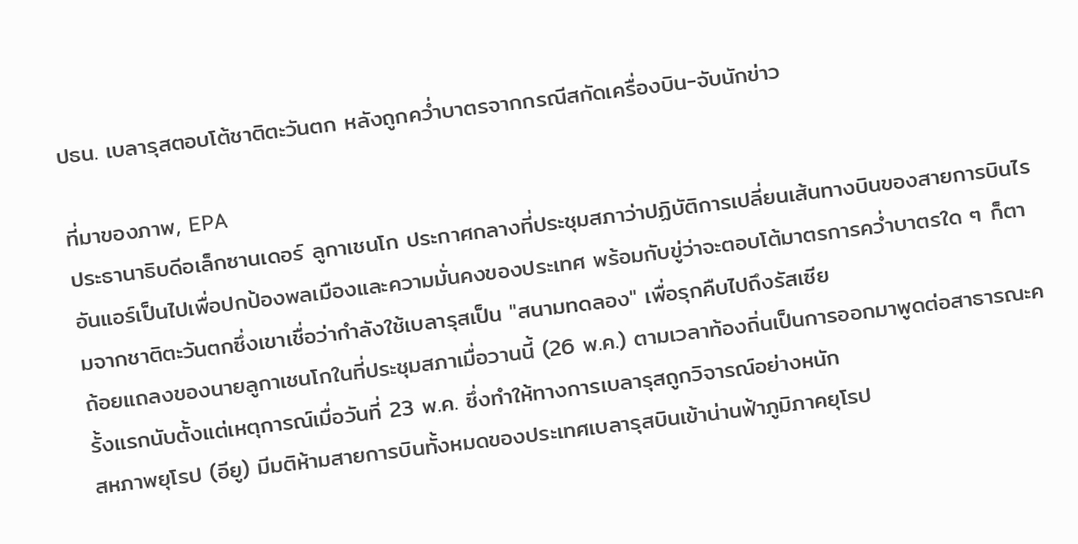ปธน. เบลารุสตอบโต้ชาติตะวันตก หลังถูกคว่ำบาตรจากกรณีสกัดเครื่องบิน-จับนักข่าว

ที่มาของภาพ, EPA
ประธานาธิบดีอเล็กซานเดอร์ ลูกาเชนโก ประกาศกลางที่ประชุมสภาว่าปฏิบัติการเปลี่ยนเส้นทางบินของสายการบินไรอันแอร์เป็นไปเพื่อปกป้องพลเมืองและความมั่นคงของประเทศ พร้อมกับขู่ว่าจะตอบโต้มาตรการคว่ำบาตรใด ๆ ก็ตามจากชาติตะวันตกซึ่งเขาเชื่อว่ากำลังใช้เบลารุสเป็น "สนามทดลอง" เพื่อรุกคืบไปถึงรัสเซีย
ถ้อยแถลงของนายลูกาเชนโกในที่ประชุมสภาเมื่อวานนี้ (26 พ.ค.) ตามเวลาท้องถิ่นเป็นการออกมาพูดต่อสาธารณะครั้งแรกนับตั้งแต่เหตุการณ์เมื่อวันที่ 23 พ.ค. ซึ่งทำให้ทางการเบลารุสถูกวิจารณ์อย่างหนัก
สหภาพยุโรป (อียู) มีมติห้ามสายการบินทั้งหมดของประเทศเบลารุสบินเข้าน่านฟ้าภูมิภาคยุโรป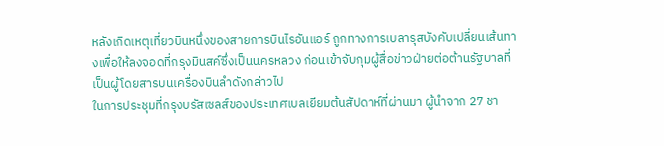หลังเกิดเหตุเที่ยวบินหนึ่งของสายการบินไรอันแอร์ ถูกทางการเบลารุสบังคับเปลี่ยนเส้นทางเพื่อให้ลงจอดที่กรุงมินสค์ซึ่งเป็นนครหลวง ก่อนเข้าจับกุมผู้สื่อข่าวฝ่ายต่อต้านรัฐบาลที่เป็นผู้โดยสารบนเครื่องบินลำดังกล่าวไป
ในการประชุมที่กรุงบรัสเซลส์ของประเทศเบลเยียมต้นสัปดาห์ที่ผ่านมา ผู้นำจาก 27 ชา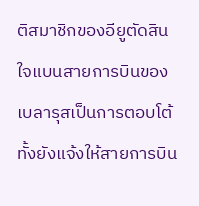ติสมาชิกของอียูตัดสินใจแบนสายการบินของเบลารุสเป็นการตอบโต้ ทั้งยังแจ้งให้สายการบิน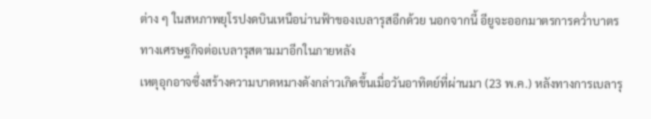ต่าง ๆ ในสหภาพยุโรปงดบินเหนือน่านฟ้าของเบลารุสอีกด้วย นอกจากนี้ อียูจะออกมาตรการคว่ำบาตรทางเศรษฐกิจต่อเบลารุสตามมาอีกในภายหลัง
เหตุอุกอาจซึ่งสร้างความบาดหมางดังกล่าวเกิดขึ้นเมื่อวันอาทิตย์ที่ผ่านมา (23 พ.ค.) หลังทางการเบลารุ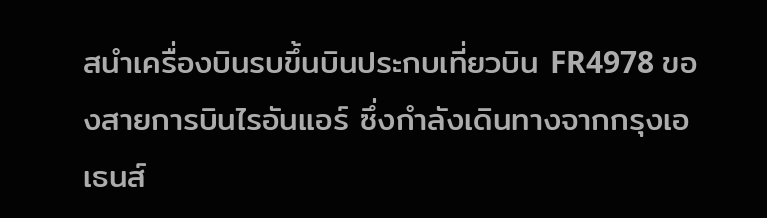สนำเครื่องบินรบขึ้นบินประกบเที่ยวบิน FR4978 ของสายการบินไรอันแอร์ ซึ่งกำลังเดินทางจากกรุงเอเธนส์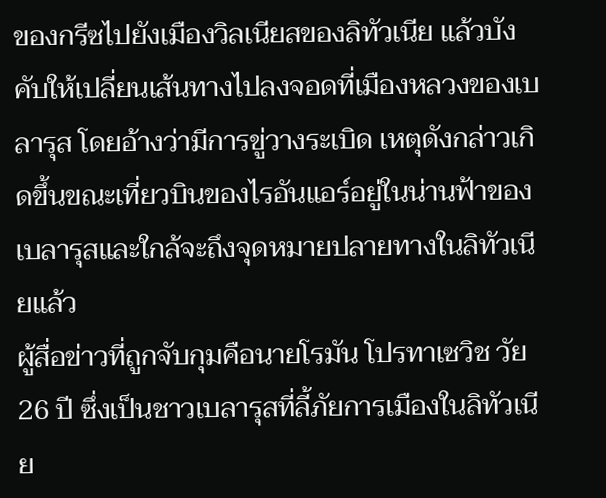ของกรีซไปยังเมืองวิลเนียสของลิทัวเนีย แล้วบังคับให้เปลี่ยนเส้นทางไปลงจอดที่เมืองหลวงของเบลารุส โดยอ้างว่ามีการขู่วางระเบิด เหตุดังกล่าวเกิดขึ้นขณะเที่ยวบินของไรอันแอร์อยู่ในน่านฟ้าของเบลารุสและใกล้จะถึงจุดหมายปลายทางในลิทัวเนียแล้ว
ผู้สื่อข่าวที่ถูกจับกุมคือนายโรมัน โปรทาเซวิช วัย 26 ปี ซึ่งเป็นชาวเบลารุสที่ลี้ภัยการเมืองในลิทัวเนีย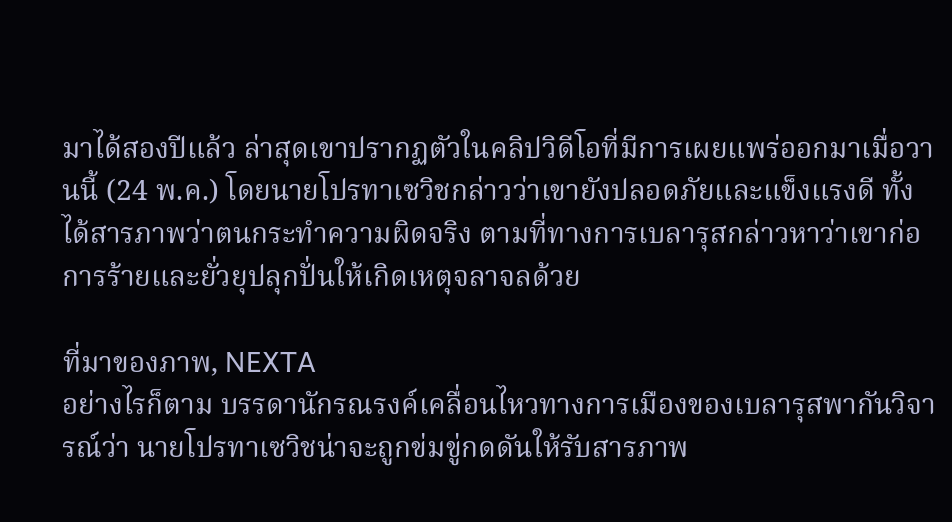มาได้สองปีแล้ว ล่าสุดเขาปรากฏตัวในคลิปวิดีโอที่มีการเผยแพร่ออกมาเมื่อวานนี้ (24 พ.ค.) โดยนายโปรทาเซวิชกล่าวว่าเขายังปลอดภัยและแข็งแรงดี ทั้งได้สารภาพว่าตนกระทำความผิดจริง ตามที่ทางการเบลารุสกล่าวหาว่าเขาก่อการร้ายและยั่วยุปลุกปั่นให้เกิดเหตุจลาจลด้วย

ที่มาของภาพ, NEXTA
อย่างไรก็ตาม บรรดานักรณรงค์เคลื่อนไหวทางการเมืองของเบลารุสพากันวิจารณ์ว่า นายโปรทาเซวิชน่าจะถูกข่มขู่กดดันให้รับสารภาพ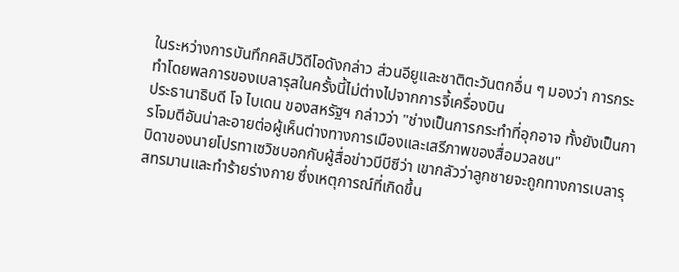ในระหว่างการบันทึกคลิปวิดีโอดังกล่าว ส่วนอียูและชาติตะวันตกอื่น ๆ มองว่า การกระทำโดยพลการของเบลารุสในครั้งนี้ไม่ต่างไปจากการจี้เครื่องบิน
ประธานาธิบดี โจ ไบเดน ของสหรัฐฯ กล่าวว่า "ช่างเป็นการกระทำที่อุกอาจ ทั้งยังเป็นการโจมตีอันน่าละอายต่อผู้เห็นต่างทางการเมืองและเสรีภาพของสื่อมวลชน"
บิดาของนายโปรทาเซวิชบอกกับผู้สื่อข่าวบีบีซีว่า เขากลัวว่าลูกชายจะถูกทางการเบลารุสทรมานและทำร้ายร่างกาย ซึ่งเหตุการณ์ที่เกิดขึ้น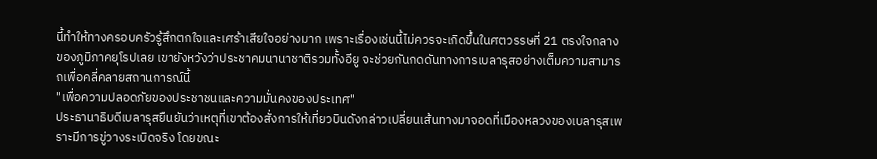นี้ทำให้ทางครอบครัวรู้สึกตกใจและเศร้าเสียใจอย่างมาก เพราะเรื่องเช่นนี้ไม่ควรจะเกิดขึ้นในศตวรรษที่ 21 ตรงใจกลางของภูมิภาคยุโรปเลย เขายังหวังว่าประชาคมนานาชาติรวมทั้งอียู จะช่วยกันกดดันทางการเบลารุสอย่างเต็มความสามารถเพื่อคลี่คลายสถานการณ์นี้
"เพื่อความปลอดภัยของประชาชนและความมั่นคงของประเทศ"
ประธานาธิบดีเบลารุสยืนยันว่าเหตุที่เขาต้องสั่งการให้เที่ยวบินดังกล่าวเปลี่ยนเส้นทางมาจอดที่เมืองหลวงของเบลารุสเพราะมีการขู่วางระเบิดจริง โดยขณะ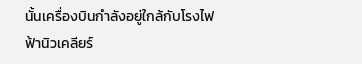นั้นเครื่องบินกำลังอยู่ใกล้กับโรงไฟฟ้านิวเคลียร์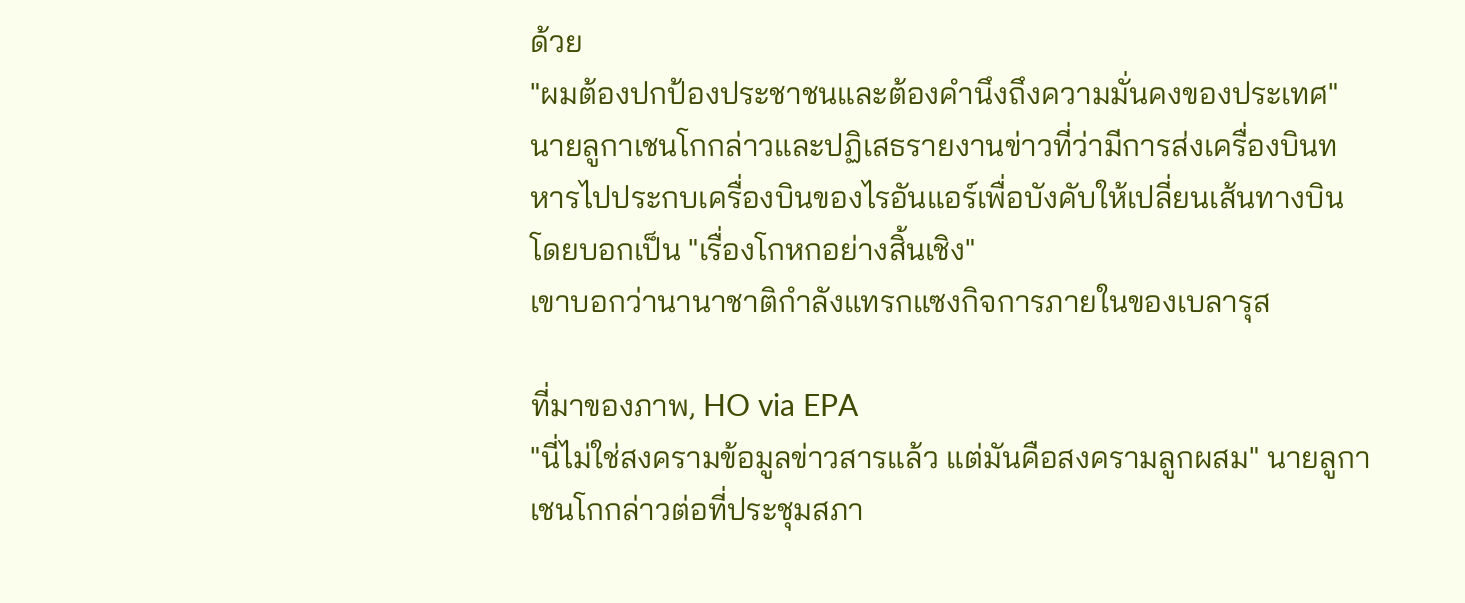ด้วย
"ผมต้องปกป้องประชาชนและต้องคำนึงถึงความมั่นคงของประเทศ" นายลูกาเชนโกกล่าวและปฏิเสธรายงานข่าวที่ว่ามีการส่งเครื่องบินทหารไปประกบเครื่องบินของไรอันแอร์เพื่อบังคับให้เปลี่ยนเส้นทางบิน โดยบอกเป็น "เรื่องโกหกอย่างสิ้นเชิง"
เขาบอกว่านานาชาติกำลังแทรกแซงกิจการภายในของเบลารุส

ที่มาของภาพ, HO via EPA
"นี่ไม่ใช่สงครามข้อมูลข่าวสารแล้ว แต่มันคือสงครามลูกผสม" นายลูกาเชนโกกล่าวต่อที่ประชุมสภา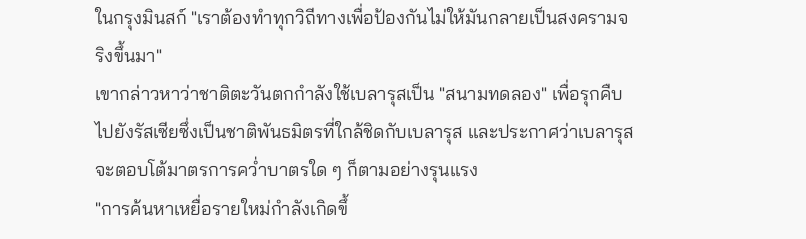ในกรุงมินสก์ "เราต้องทำทุกวิถีทางเพื่อป้องกันไม่ให้มันกลายเป็นสงครามจริงขึ้นมา"
เขากล่าวหาว่าชาติตะวันตกกำลังใช้เบลารุสเป็น "สนามทดลอง" เพื่อรุกคืบไปยังรัสเซียซึ่งเป็นชาติพันธมิตรที่ใกล้ชิดกับเบลารุส และประกาศว่าเบลารุสจะตอบโต้มาตรการคว่ำบาตรใด ๆ ก็ตามอย่างรุนแรง
"การค้นหาเหยื่อรายใหม่กำลังเกิดขึ้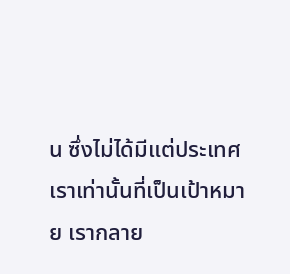น ซึ่งไม่ได้มีแต่ประเทศเราเท่านั้นที่เป็นเป้าหมาย เรากลาย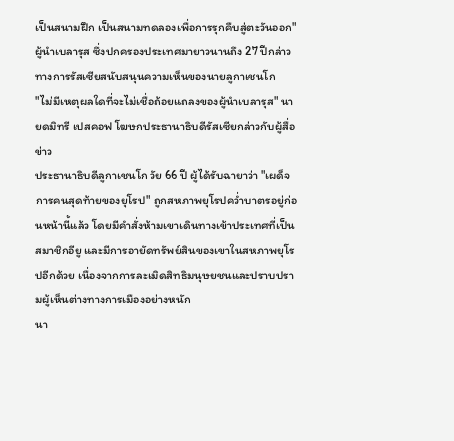เป็นสนามฝึก เป็นสนามทดลองเพื่อการรุกคืบสู่ตะวันออก" ผู้นำเบลารุส ซึ่งปกครองประเทศมายาวนานถึง 27 ปีกล่าว
ทางการรัสเซียสนับสนุนความเห็นของนายลูกาเชนโก
"ไม่มีเหตุผลใดที่จะไม่เชื่อถ้อยแถลงของผู้นำเบลารุส" นายดมิทรี เปสคอฟ โฆษกประธานาธิบดีรัสเซียกล่าวกับผู้สื่อข่าว
ประธานาธิบดีลูกาเชนโก วัย 66 ปี ผู้ได้รับฉายาว่า "เผด็จการคนสุดท้ายของยุโรป" ถูกสหภาพยุโรปคว่ำบาตรอยู่ก่อนหน้านี้แล้ว โดยมีคำสั่งห้ามเขาเดินทางเข้าประเทศที่เป็นสมาชิกอียู และมีการอายัดทรัพย์สินของเขาในสหภาพยุโรปอีกด้วย เนื่องจากการละเมิดสิทธิมนุษยชนและปราบปรามผู้เห็นต่างทางการเมืองอย่างหนัก
นา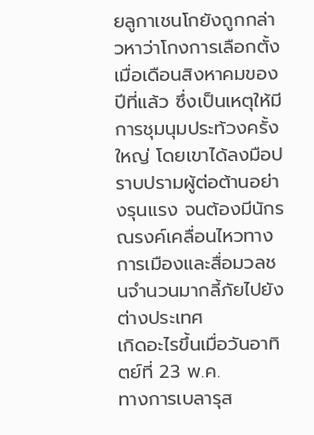ยลูกาเชนโกยังถูกกล่าวหาว่าโกงการเลือกตั้งเมื่อเดือนสิงหาคมของปีที่แล้ว ซึ่งเป็นเหตุให้มีการชุมนุมประท้วงครั้งใหญ่ โดยเขาได้ลงมือปราบปรามผู้ต่อต้านอย่างรุนแรง จนต้องมีนักรณรงค์เคลื่อนไหวทางการเมืองและสื่อมวลชนจำนวนมากลี้ภัยไปยังต่างประเทศ
เกิดอะไรขึ้นเมื่อวันอาทิตย์ที่ 23 พ.ค.
ทางการเบลารุส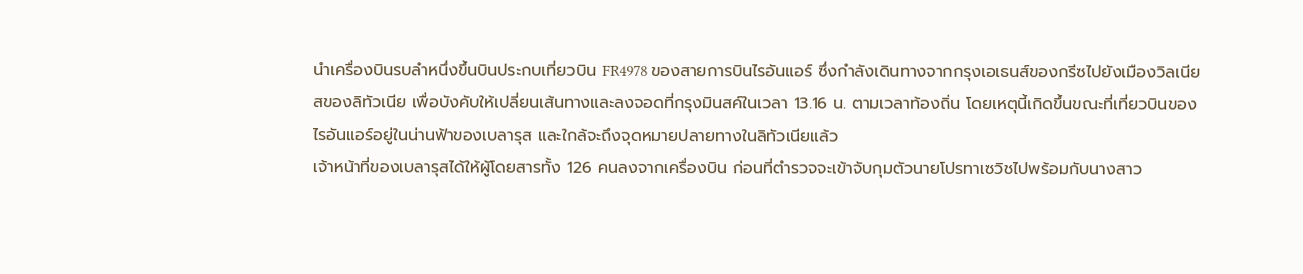นำเครื่องบินรบลำหนึ่งขึ้นบินประกบเที่ยวบิน FR4978 ของสายการบินไรอันแอร์ ซึ่งกำลังเดินทางจากกรุงเอเธนส์ของกรีซไปยังเมืองวิลเนียสของลิทัวเนีย เพื่อบังคับให้เปลี่ยนเส้นทางและลงจอดที่กรุงมินสค์ในเวลา 13.16 น. ตามเวลาท้องถิ่น โดยเหตุนี้เกิดขึ้นขณะที่เที่ยวบินของไรอันแอร์อยู่ในน่านฟ้าของเบลารุส และใกล้จะถึงจุดหมายปลายทางในลิทัวเนียแล้ว
เจ้าหน้าที่ของเบลารุสได้ให้ผู้โดยสารทั้ง 126 คนลงจากเครื่องบิน ก่อนที่ตำรวจจะเข้าจับกุมตัวนายโปรทาเซวิชไปพร้อมกับนางสาว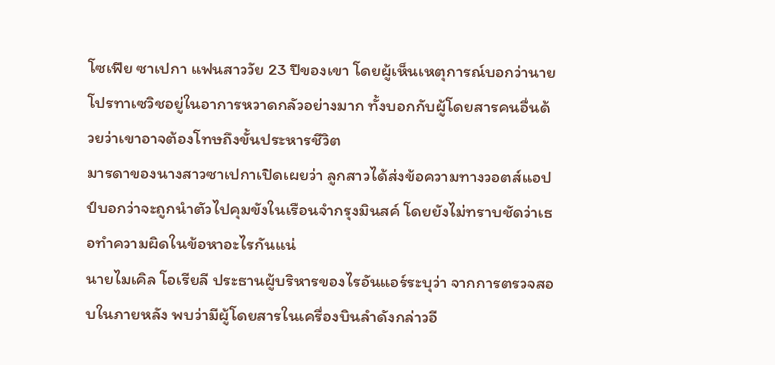โซเฟีย ซาเปกา แฟนสาววัย 23 ปีของเขา โดยผู้เห็นเหตุการณ์บอกว่านายโปรทาเซวิชอยู่ในอาการหวาดกลัวอย่างมาก ทั้งบอกกับผู้โดยสารคนอื่นด้วยว่าเขาอาจต้องโทษถึงขั้นประหารชีวิต
มารดาของนางสาวซาเปกาเปิดเผยว่า ลูกสาวได้ส่งข้อความทางวอตส์แอปป์บอกว่าจะถูกนำตัวไปคุมขังในเรือนจำกรุงมินสค์ โดยยังไม่ทราบชัดว่าเธอทำความผิดในข้อหาอะไรกันแน่
นายไมเคิล โอเรียลี ประธานผู้บริหารของไรอันแอร์ระบุว่า จากการตรวจสอบในภายหลัง พบว่ามีผู้โดยสารในเครื่องบินลำดังกล่าวอี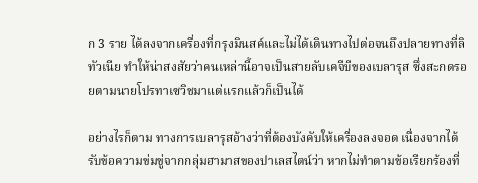ก 3 ราย ได้ลงจากเครื่องที่กรุงมินสค์และไม่ได้เดินทางไปต่อจนถึงปลายทางที่ลิทัวเนีย ทำให้น่าสงสัยว่าคนเหล่านี้อาจเป็นสายลับเคจีบีของเบลารุส ซึ่งสะกดรอยตามนายโปรทาเซวิชมาแต่แรกแล้วก็เป็นได้

อย่างไรก็ตาม ทางการเบลารุสอ้างว่าที่ต้องบังคับให้เครื่องลงจอด เนื่องจากได้รับข้อความข่มขู่จากกลุ่มฮามาสของปาเลสไตน์ว่า หากไม่ทำตามข้อเรียกร้องที่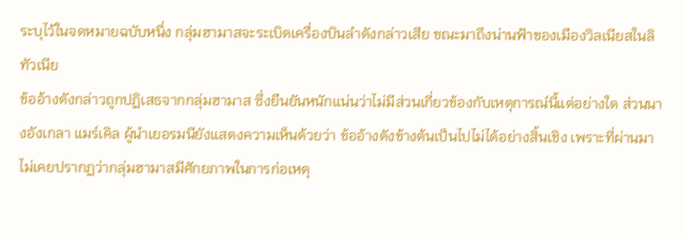ระบุไว้ในจดหมายฉบับหนึ่ง กลุ่มฮามาสจะระเบิดเครื่องบินลำดังกล่าวเสีย ขณะมาถึงน่านฟ้าของเมืองวิลเนียสในลิทัวเนีย
ข้ออ้างดังกล่าวถูกปฏิเสธจากกลุ่มฮามาส ซึ่งยืนยันหนักแน่นว่าไม่มีส่วนเกี่ยวข้องกับเหตุการณ์นี้แต่อย่างใด ส่วนนางอังเกลา แมร์เคิล ผู้นำเยอรมนียังแสดงความเห็นด้วยว่า ข้ออ้างดังข้างต้นเป็นไปไม่ได้อย่างสิ้นเชิง เพราะที่ผ่านมาไม่เคยปรากฏว่ากลุ่มฮามาสมีศักยภาพในการก่อเหตุ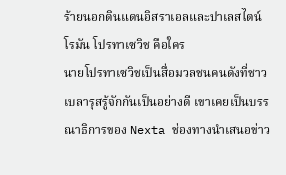ร้ายนอกดินแดนอิสราเอลและปาเลสไตน์
โรมัน โปรทาเซวิช คือใคร
นายโปรทาเซวิชเป็นสื่อมวลชนคนดังที่ชาวเบลารุสรู้จักกันเป็นอย่างดี เขาเคยเป็นบรรณาธิการของ Nexta ช่องทางนำเสนอข่าว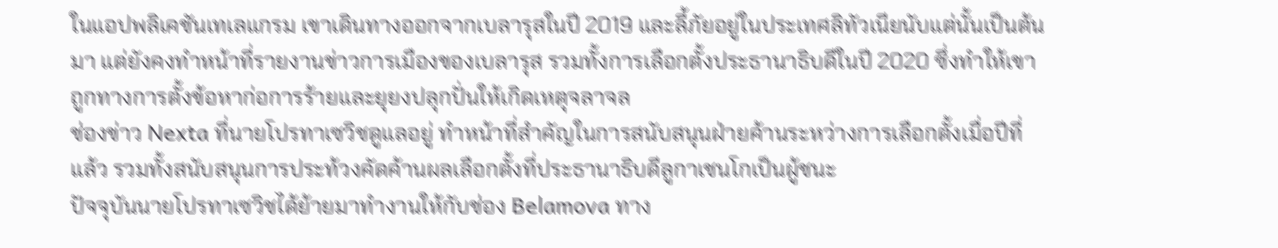ในแอปพลิเคชันเทเลแกรม เขาเดินทางออกจากเบลารุสในปี 2019 และลี้ภัยอยู่ในประเทศลิทัวเนียนับแต่นั้นเป็นต้นมา แต่ยังคงทำหน้าที่รายงานข่าวการเมืองของเบลารุส รวมทั้งการเลือกตั้งประธานาธิบดีในปี 2020 ซึ่งทำให้เขาถูกทางการตั้งข้อหาก่อการร้ายและยุยงปลุกปั่นให้เกิดเหตุจลาจล
ช่องข่าว Nexta ที่นายโปรทาเซวิชดูแลอยู่ ทำหน้าที่สำคัญในการสนับสนุนฝ่ายค้านระหว่างการเลือกตั้งเมื่อปีที่แล้ว รวมทั้งสนับสนุนการประท้วงคัดค้านผลเลือกตั้งที่ประธานาธิบดีลูกาเชนโกเป็นผู้ชนะ
ปัจจุบันนายโปรทาเซวิชได้ย้ายมาทำงานให้กับช่อง Belamova ทาง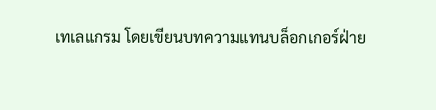เทเลแกรม โดยเขียนบทความแทนบล็อกเกอร์ฝ่าย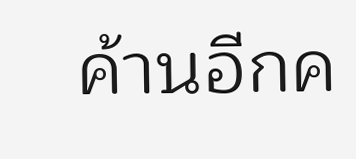ค้านอีกค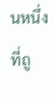นหนึ่ง ที่ถู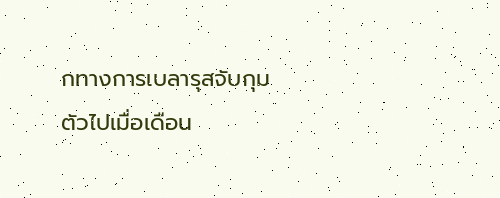กทางการเบลารุสจับกุมตัวไปเมื่อเดือน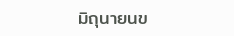มิถุนายนข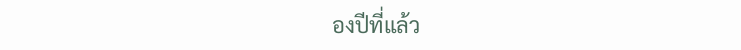องปีที่แล้ว